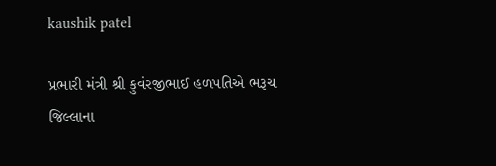kaushik patel

પ્રભારી મંત્રી શ્રી કુવંરજીભાઈ હળપતિએ ભરૂચ જિલ્લાના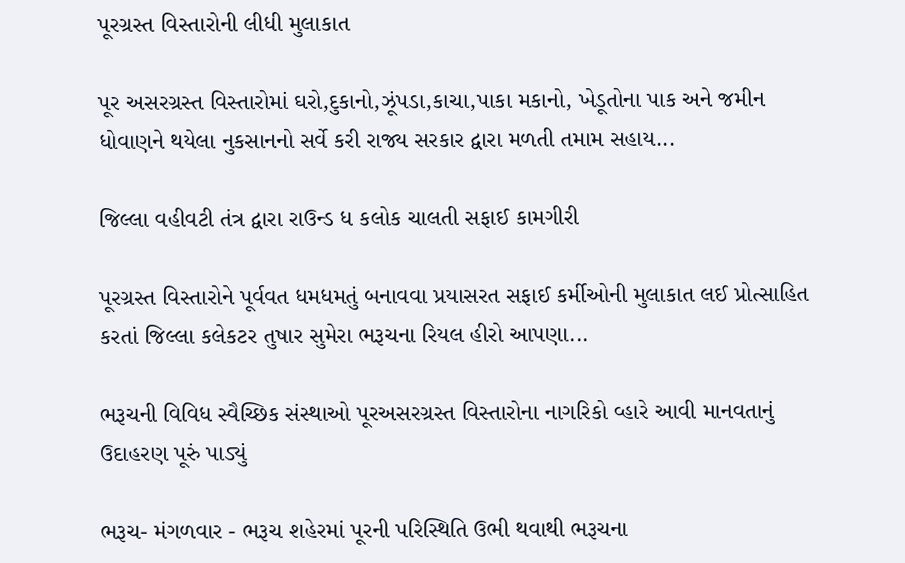પૂરગ્રસ્ત વિસ્તારોની લીધી મુલાકાત

પૂર અસરગ્રસ્ત વિસ્તારોમાં ઘરો,દુકાનો,ઝૂંપડા,કાચા,પાકા મકાનો, ખેડૂતોના પાક અને જમીન ધોવાણને થયેલા નુકસાનનો સર્વે કરી રાજ્ય સરકાર દ્વારા મળતી તમામ સહાય...

જિલ્લા વહીવટી તંત્ર દ્વારા રાઉન્ડ ધ કલોક ચાલતી સફાઈ કામગીરી

પૂરગ્રસ્ત વિસ્તારોને પૂર્વવત ધમધમતું બનાવવા પ્રયાસરત સફાઈ કર્મીઓની મુલાકાત લઈ પ્રોત્સાહિત કરતાં જિલ્લા કલેકટર તુષાર સુમેરા ભરૂચના રિયલ હીરો આપણા...

ભરૂચની વિવિધ સ્વૈચ્છિક સંસ્થાઓ પૂરઅસરગ્રસ્ત વિસ્તારોના નાગરિકો વ્હારે આવી માનવતાનું ઉદાહરણ પૂરું પાડ્યું

ભરૂચ- મંગળવાર - ભરૂચ શહેરમાં પૂરની પરિસ્થિતિ ઉભી થવાથી ભરૂચના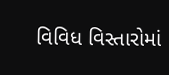વિવિધ વિસ્તારોમાં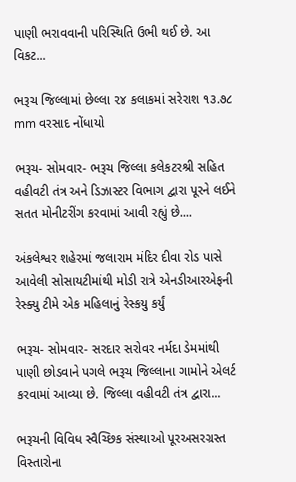પાણી ભરાવવાની પરિસ્થિતિ ઉભી થઈ છે. આ વિકટ...

ભરૂચ જિલ્લામાં છેલ્લા ૨૪ કલાકમાં સરેરાશ ૧૩.૭૮ mm વરસાદ નોંધાયો

ભરૂચ- સોમવાર- ભરૂચ જિલ્લા કલેકટરશ્રી સહિત વહીવટી તંત્ર અને ડિઝાસ્ટર વિભાગ દ્વારા પૂરને લઈને સતત મોનીટરીંગ કરવામાં આવી રહ્યું છે....

અંકલેશ્વર શહેરમાં જલારામ મંદિર દીવા રોડ પાસે આવેલી સોસાયટીમાંથી મોડી રાત્રે એનડીઆરએફની રેસ્ક્યુ ટીમે એક મહિલાનું રેસ્કયુ કર્યું

ભરૂચ- સોમવાર- સરદાર સરોવર નર્મદા ડેમમાંથી પાણી છોડવાને પગલે ભરૂચ જિલ્લાના ગામોને એલર્ટ કરવામાં આવ્યા છે. જિલ્લા વહીવટી તંત્ર દ્વારા...

ભરૂચની વિવિધ સ્વૈચ્છિક સંસ્થાઓ પૂરઅસરગ્રસ્ત વિસ્તારોના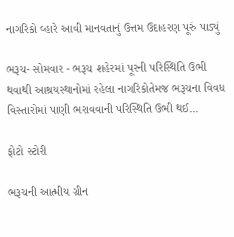નાગરિકો વ્હારે આવી માનવતાનું ઉત્તમ ઉદાહરણ પૂરું પાડ્યું

ભરૂચ- સોમવાર - ભરૂચ શહેરમાં પૂરની પરિસ્થિતિ ઉભી થવાથી આશ્રયસ્થાનોમાં રહેલા નાગરિકોતેમજ ભરૂચના વિવધ વિસ્તારોમાં પાણી ભરાવવાની પરિસ્થિતિ ઉભી થઈ...

ફોટો સ્ટોરી

ભરૂચની આત્મીય ગ્રીન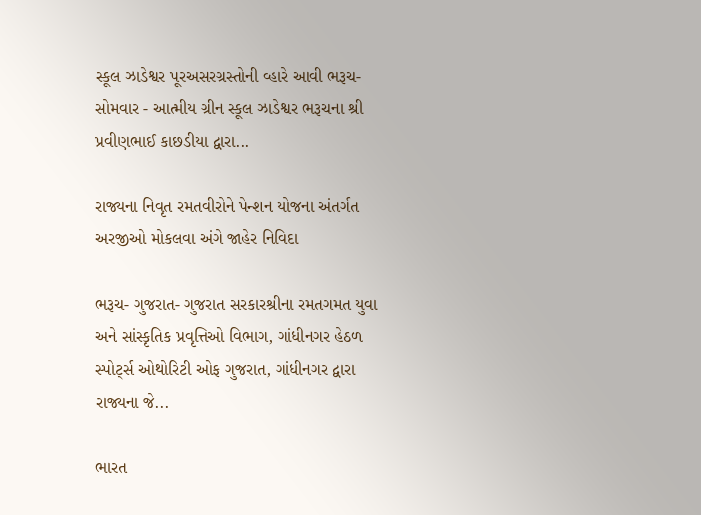સ્કૂલ ઝાડેશ્વર પૂરઅસરગ્રસ્તોની વ્હારે આવી ભરૂચ- સોમવાર - આત્મીય ગ્રીન સ્કૂલ ઝાડેશ્વર ભરૂચના શ્રી પ્રવીણભાઈ કાછડીયા દ્વારા...

રાજ્યના નિવૃત રમતવીરોને પેન્શન યોજના અંતર્ગત અરજીઓ મોકલવા અંગે જાહેર નિવિદા

ભરૂચ- ગુજરાત- ગુજરાત સરકારશ્રીના રમતગમત યુવા અને સાંસ્કૃતિક પ્રવૃત્તિઓ વિભાગ, ગાંધીનગર હેઠળ સ્પોર્ટ્સ ઓથોરિટી ઓફ ગુજરાત, ગાંધીનગર દ્વારા રાજ્યના જે...

ભારત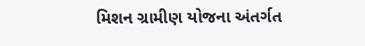મિશન ગ્રામીણ યોજના અંતર્ગત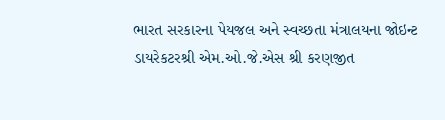ભારત સરકારના પેયજલ અને સ્વચ્છતા મંત્રાલયના જોઇન્ટ ડાયરેકટરશ્રી એમ.ઓ.જે.એસ શ્રી કરણજીત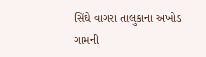સિંઘે વાગરા તાલુકાના અખોડ ગામની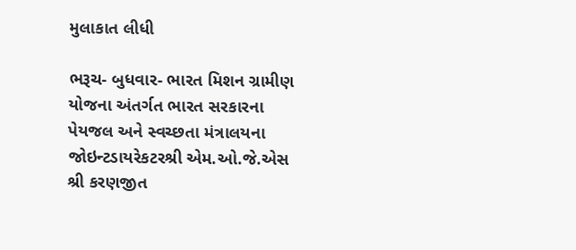મુલાકાત લીધી

ભરૂચ- બુધવાર- ભારત મિશન ગ્રામીણ યોજના અંતર્ગત ભારત સરકારના પેયજલ અને સ્વચ્છતા મંત્રાલયના જોઇન્ટડાયરેકટરશ્રી એમ.ઓ.જે.એસ શ્રી કરણજીત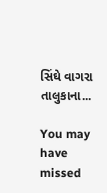સિંઘે વાગરા તાલુકાના...

You may have missed